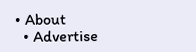• About
  • Advertise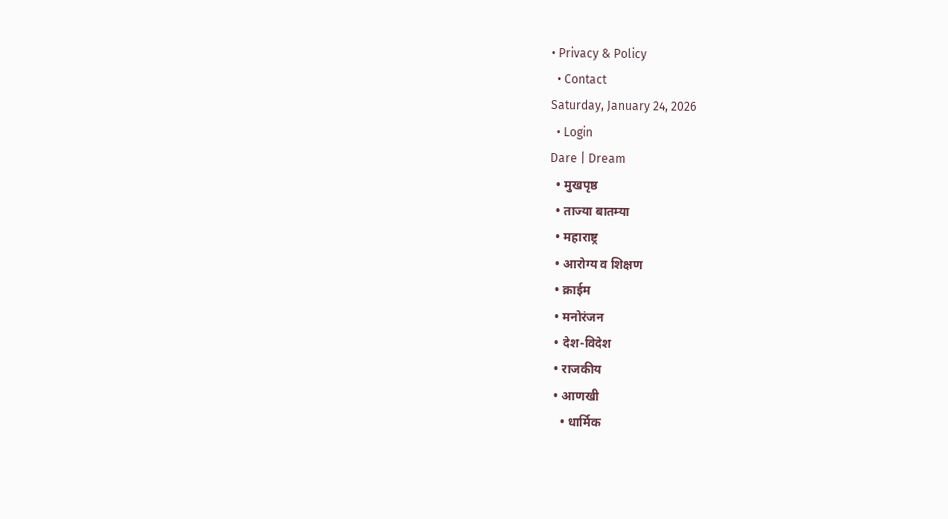• Privacy & Policy
  • Contact
Saturday, January 24, 2026
  • Login
Dare | Dream
  • मुखपृष्ठ
  • ताज्या बातम्या
  • महाराष्ट्र
  • आरोग्य व शिक्षण
  • क्राईम
  • मनोरंजन
  • देश-विदेश
  • राजकीय
  • आणखी
    • धार्मिक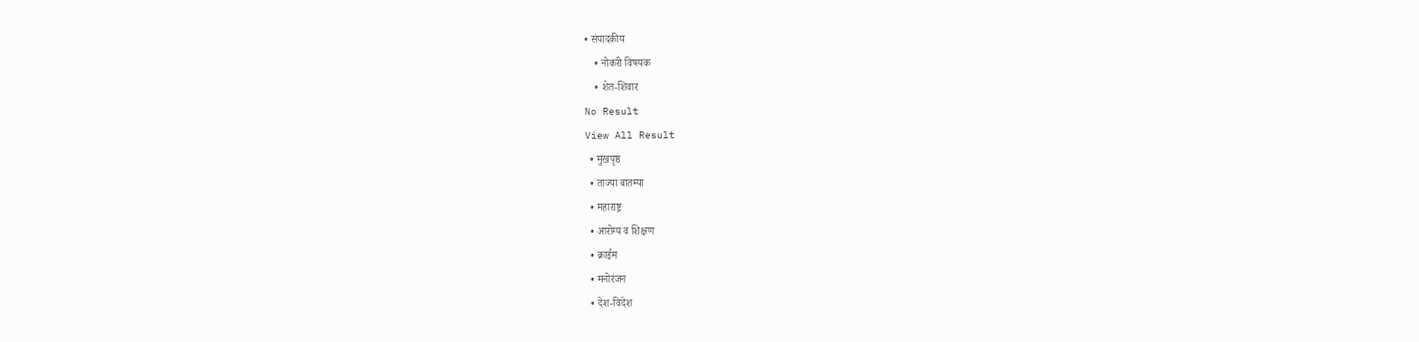• संपादकीय
    • नोकरी विषयक
    • शेत-शिवार
No Result
View All Result
  • मुखपृष्ठ
  • ताज्या बातम्या
  • महाराष्ट्र
  • आरोग्य व शिक्षण
  • क्राईम
  • मनोरंजन
  • देश-विदेश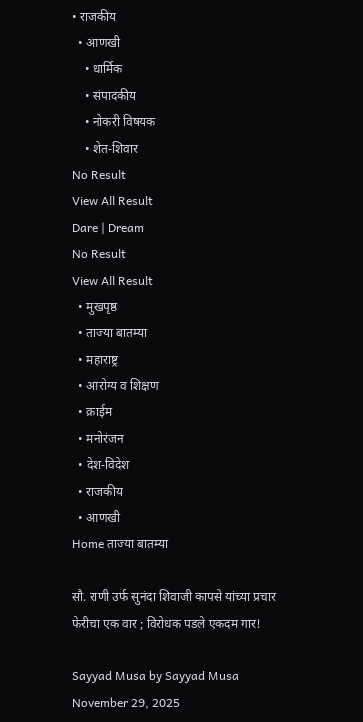• राजकीय
  • आणखी
    • धार्मिक
    • संपादकीय
    • नोकरी विषयक
    • शेत-शिवार
No Result
View All Result
Dare | Dream
No Result
View All Result
  • मुखपृष्ठ
  • ताज्या बातम्या
  • महाराष्ट्र
  • आरोग्य व शिक्षण
  • क्राईम
  • मनोरंजन
  • देश-विदेश
  • राजकीय
  • आणखी
Home ताज्या बातम्या

सौ. राणी उर्फ सुनंदा शिवाजी कापसे यांच्या प्रचार फेरीचा एक वार ; विरोधक पडले एकदम गार!

Sayyad Musa by Sayyad Musa
November 29, 2025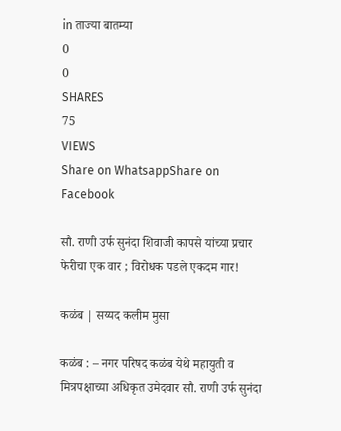in ताज्या बातम्या
0
0
SHARES
75
VIEWS
Share on WhatsappShare on Facebook

सौ. राणी उर्फ सुनंदा शिवाजी कापसे यांच्या प्रचार फेरीचा एक वार ; विरोधक पडले एकदम गार!

कळंब | सय्यद कलीम मुसा

कळंब : – नगर परिषद कळंब येथे महायुती व मित्रपक्षाच्या अधिकृत उमेदवार सौ. राणी उर्फ सुनंदा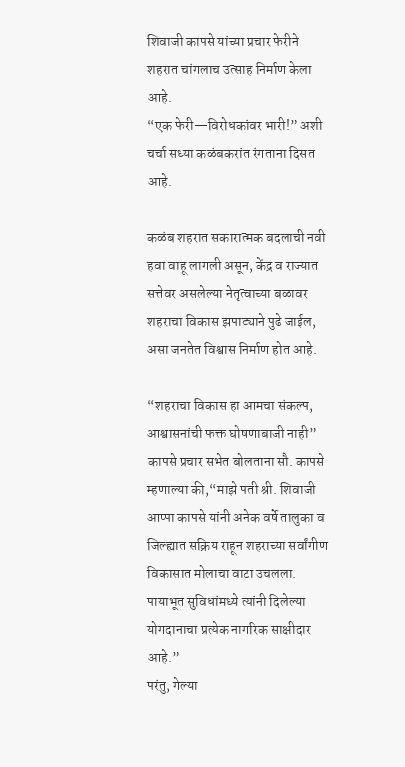शिवाजी कापसे यांच्या प्रचार फेरीने शहरात चांगलाच उत्साह निर्माण केला आहे.
“एक फेरी—विरोधकांवर भारी!” अशी चर्चा सध्या कळंबकरांत रंगताना दिसत आहे.

कळंब शहरात सकारात्मक बदलाची नवी हवा वाहू लागली असून, केंद्र व राज्यात सत्तेवर असलेल्या नेतृत्वाच्या बळावर शहराचा विकास झपाट्याने पुढे जाईल, असा जनतेत विश्वास निर्माण होत आहे.

“शहराचा विकास हा आमचा संकल्प, आश्वासनांची फक्त घोषणाबाजी नाही” कापसे प्रचार सभेत बोलताना सौ. कापसे म्हणाल्या की,“माझे पती श्री. शिवाजी आप्पा कापसे यांनी अनेक वर्षे तालुका व जिल्ह्यात सक्रिय राहून शहराच्या सर्वांगीण विकासात मोलाचा वाटा उचलला. पायाभूत सुविधांमध्ये त्यांनी दिलेल्या योगदानाचा प्रत्येक नागरिक साक्षीदार आहे.”
परंतु, गेल्या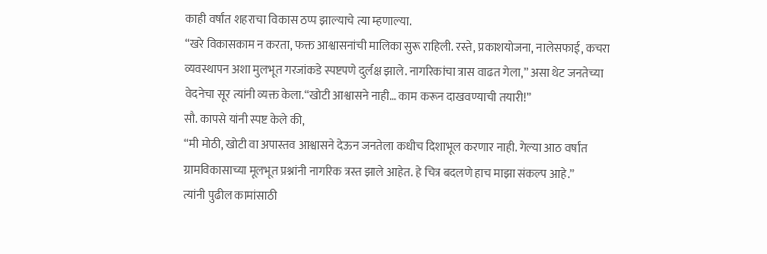काही वर्षांत शहराचा विकास ठप्प झाल्याचे त्या म्हणाल्या.
“खरे विकासकाम न करता, फक्त आश्वासनांची मालिका सुरू राहिली. रस्ते, प्रकाशयोजना, नालेसफाई, कचरा व्यवस्थापन अशा मुलभूत गरजांकडे स्पष्टपणे दुर्लक्ष झाले. नागरिकांचा त्रास वाढत गेला,” असा थेट जनतेच्या वेदनेचा सूर त्यांनी व्यक्त केला.“खोटी आश्वासने नाही… काम करून दाखवण्याची तयारी!”
सौ. कापसे यांनी स्पष्ट केले की,
“मी मोठी, खोटी वा अपास्तव आश्वासने देऊन जनतेला कधीच दिशाभूल करणार नाही. गेल्या आठ वर्षांत ग्रामविकासाच्या मूलभूत प्रश्नांनी नागरिक त्रस्त झाले आहेत. हे चित्र बदलणे हाच माझा संकल्प आहे.”
त्यांनी पुढील कामांसाठी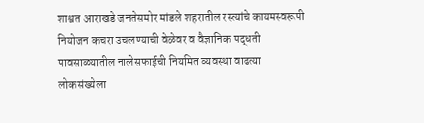शाश्वत आराखडे जनतेसमोर मांडले शहरातील रस्त्यांचे कायमस्वरूपी नियोजन कचरा उचलण्याची वेळेवर व वैज्ञानिक पद्धती
पावसाळ्यातील नालेसफाईची नियमित व्यवस्था वाढत्या लोकसंख्येला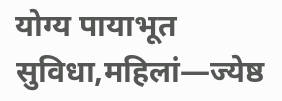योग्य पायाभूत सुविधा,महिलां—ज्येष्ठ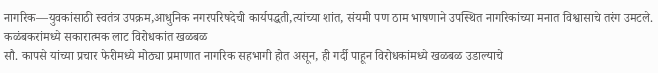नागरिक—युवकांसाठी स्वतंत्र उपक्रम,आधुनिक नगरपरिषदेची कार्यपद्धती,त्यांच्या शांत, संयमी पण ठाम भाषणाने उपस्थित नागरिकांच्या मनात विश्वासाचे तरंग उमटले.
कळंबकरांमध्ये सकारात्मक लाट विरोधकांत खळबळ
सौ. कापसे यांच्या प्रचार फेरीमध्ये मोठ्या प्रमाणात नागरिक सहभागी होत असून, ही गर्दी पाहून विरोधकांमध्ये खळबळ उडाल्याचे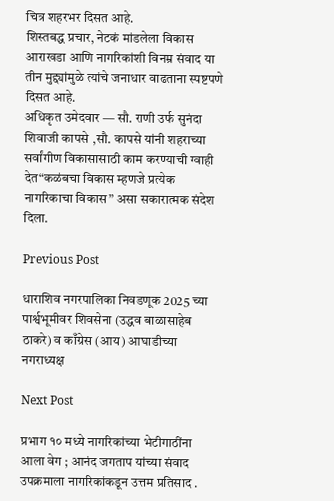चित्र शहरभर दिसत आहे.
शिस्तबद्ध प्रचार, नेटकं मांडलेला विकास आराखडा आणि नागरिकांशी विनम्र संवाद या तीन मुद्द्यांमुळे त्यांचे जनाधार वाढताना स्पष्टपणे दिसत आहे.
अधिकृत उमेदवार — सौ. राणी उर्फ सुनंदा शिवाजी कापसे ,सौ. कापसे यांनी शहराच्या सर्वांगीण विकासासाठी काम करण्याची ग्वाही देत“कळंबचा विकास म्हणजे प्रत्येक नागरिकाचा विकास” असा सकारात्मक संदेश दिला.

Previous Post

धाराशिव नगरपालिका निवडणूक 2025 च्या पार्श्वभूमीवर शिवसेना (उद्धव बाळासाहेब ठाकरे) व काँग्रेस (आय) आघाडीच्या नगराध्यक्ष

Next Post

प्रभाग १० मध्ये नागरिकांच्या भेटीगाठींना आला वेग ; आनंद जगताप यांच्या संवाद उपक्रमाला नागरिकांकडून उत्तम प्रतिसाद .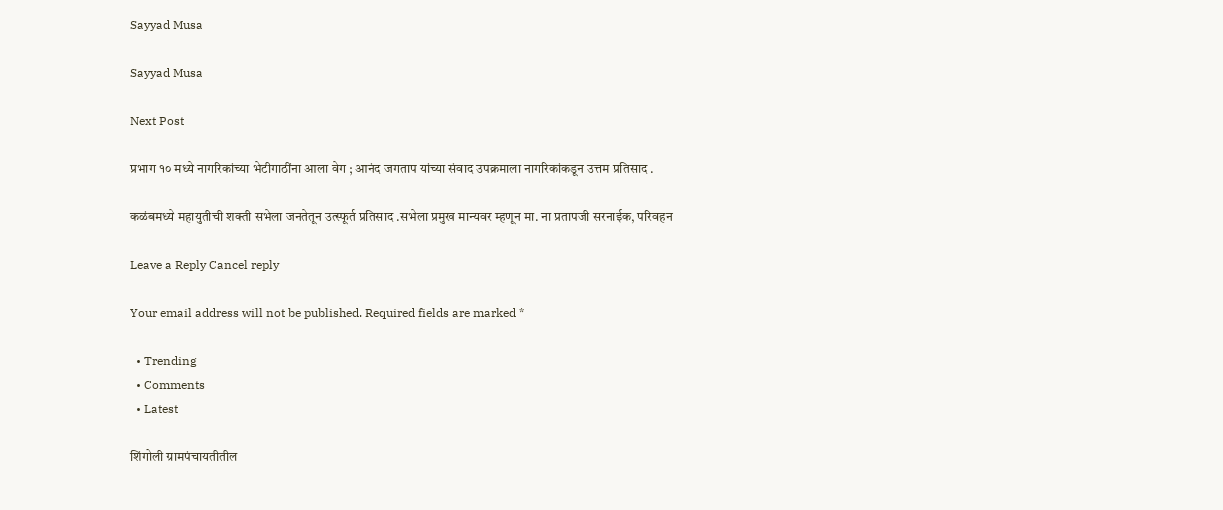Sayyad Musa

Sayyad Musa

Next Post

प्रभाग १० मध्ये नागरिकांच्या भेटीगाठींना आला वेग ; आनंद जगताप यांच्या संवाद उपक्रमाला नागरिकांकडून उत्तम प्रतिसाद .

कळंबमध्ये महायुतीची शक्ती सभेला जनतेतून उत्स्फूर्त प्रतिसाद .सभेला प्रमुख मान्यवर म्हणून मा. ना प्रतापजी सरनाईक, परिवहन

Leave a Reply Cancel reply

Your email address will not be published. Required fields are marked *

  • Trending
  • Comments
  • Latest

शिंगोली ग्रामपंचायतीतील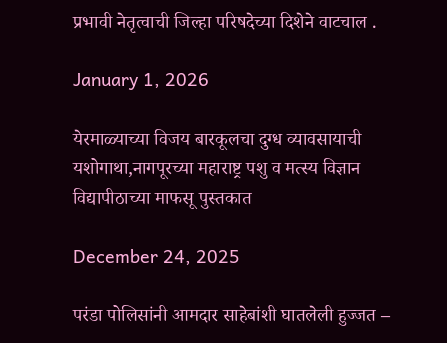प्रभावी नेतृत्वाची जिल्हा परिषदेच्या दिशेने वाटचाल .

January 1, 2026

येरमाळ्याच्या विजय बारकूलचा दुग्ध व्यावसायाची यशोगाथा,नागपूरच्या महाराष्ट्र पशु व मत्स्य विज्ञान विद्यापीठाच्या माफसू पुस्तकात

December 24, 2025

परंडा पोलिसांनी आमदार साहेबांशी घातलेली हुज्जत –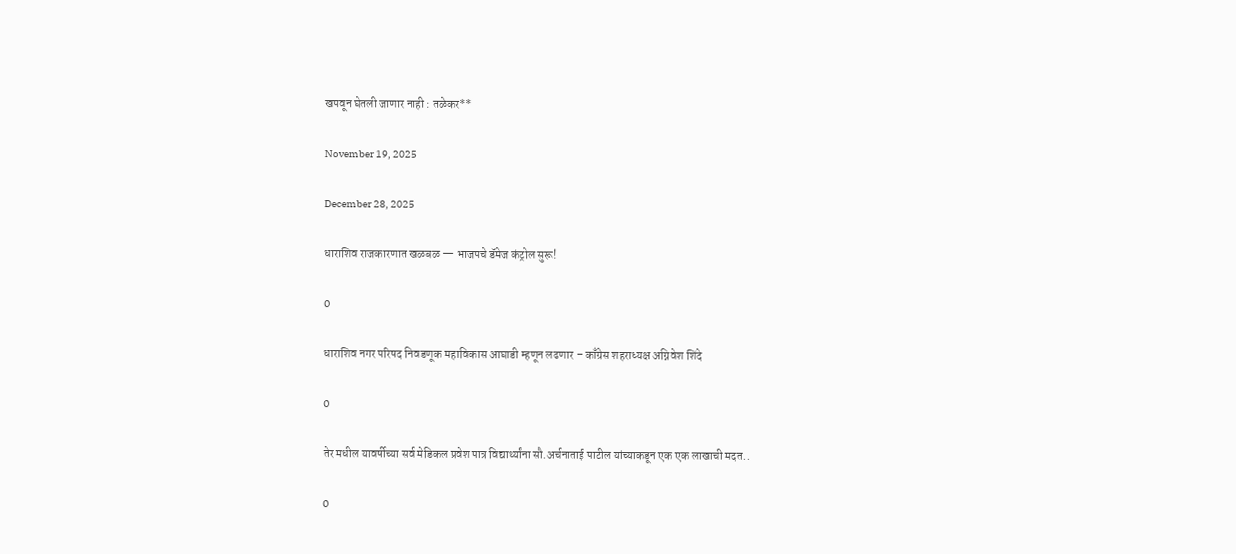खपवून घेतली जाणार नाही : तळेकर**

November 19, 2025

December 28, 2025

धाराशिव राजकारणात खळबळ — भाजपचे डॅमेज कंट्रोल सुरू!

0

धाराशिव नगर परिषद निवडणूक महाविकास आघाडी म्हणून लढणार – काँग्रेस शहराध्यक्ष अग्निवेश शिंदे

0

तेर मधील यावर्षीच्या सर्व मेडिकल प्रवेश पात्र विद्यार्थ्यांना सौ.अर्चनाताई पाटील यांच्याकडून एक एक लाखाची मदत..

0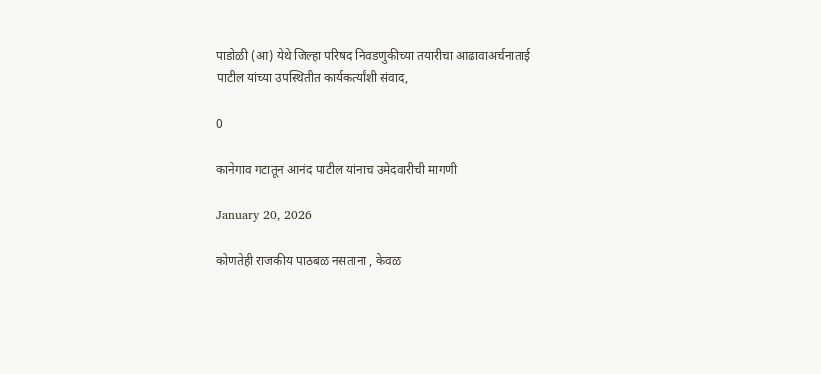पाडोळी (आ) येथे जिल्हा परिषद निवडणुकीच्या तयारीचा आढावाअर्चनाताई पाटील यांच्या उपस्थितीत कार्यकर्त्यांशी संवाद,

0

कानेगाव गटातून आनंद पाटील यांनाच उमेदवारीची मागणी

January 20, 2026

कोणतेही राजकीय पाठबळ नसताना , केवळ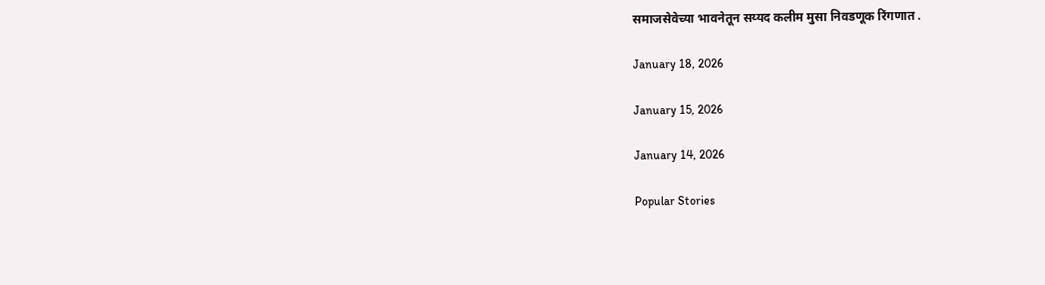समाजसेवेच्या भावनेतून सय्यद कलीम मुसा निवडणूक रिंगणात .

January 18, 2026

January 15, 2026

January 14, 2026

Popular Stories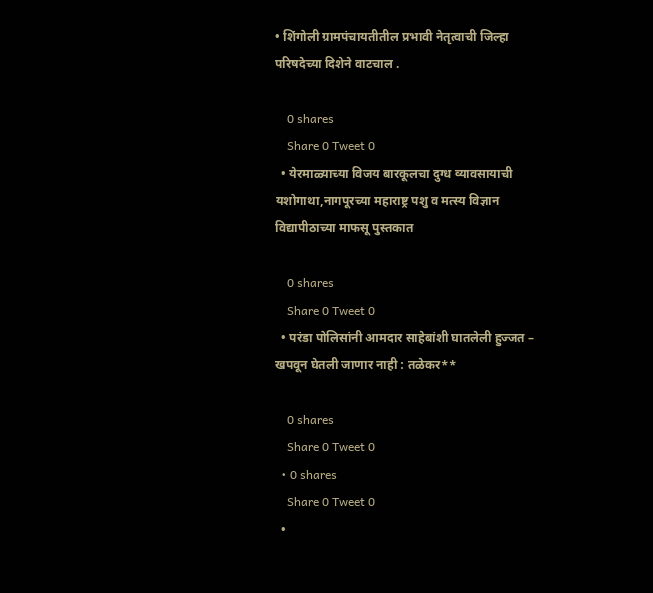• शिंगोली ग्रामपंचायतीतील प्रभावी नेतृत्वाची जिल्हा परिषदेच्या दिशेने वाटचाल .

    0 shares
    Share 0 Tweet 0
  • येरमाळ्याच्या विजय बारकूलचा दुग्ध व्यावसायाची यशोगाथा,नागपूरच्या महाराष्ट्र पशु व मत्स्य विज्ञान विद्यापीठाच्या माफसू पुस्तकात

    0 shares
    Share 0 Tweet 0
  • परंडा पोलिसांनी आमदार साहेबांशी घातलेली हुज्जत – खपवून घेतली जाणार नाही : तळेकर**

    0 shares
    Share 0 Tweet 0
  • 0 shares
    Share 0 Tweet 0
  •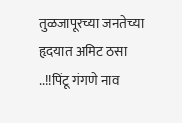तुळजापूरच्या जनतेच्या हृदयात अमिट ठसा ..!!पिंटू गंगणे नाव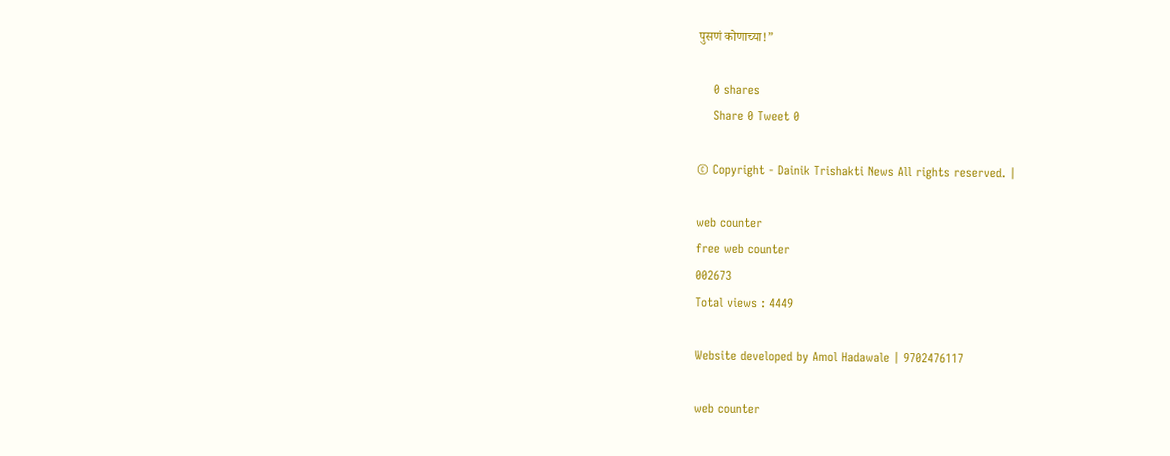पुसणं कोणाच्या!”

    0 shares
    Share 0 Tweet 0

© Copyright - Dainik Trishakti News All rights reserved. |

web counter
free web counter
002673
Total views : 4449

Website developed by Amol Hadawale | 9702476117

web counter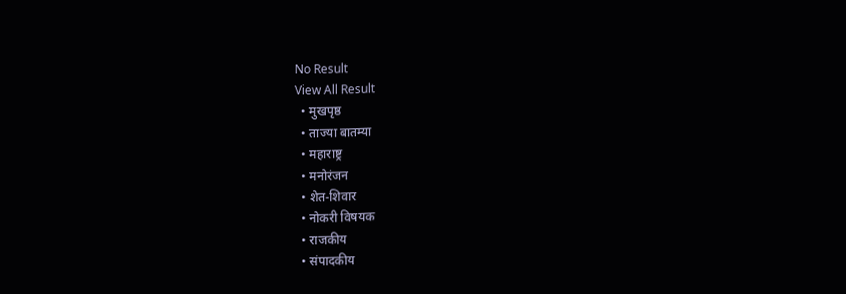No Result
View All Result
  • मुखपृष्ठ
  • ताज्या बातम्या
  • महाराष्ट्र
  • मनोरंजन
  • शेत-शिवार
  • नोकरी विषयक
  • राजकीय
  • संपादकीय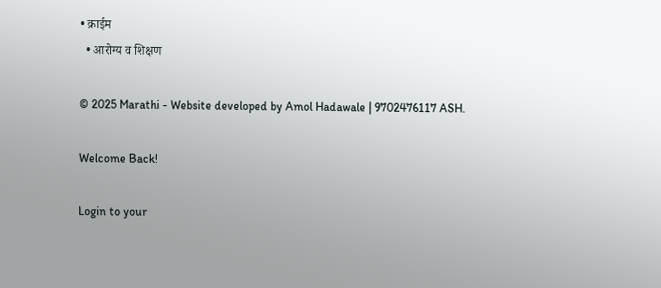• क्राईम
  • आरोग्य व शिक्षण

© 2025 Marathi - Website developed by Amol Hadawale | 9702476117 ASH.

Welcome Back!

Login to your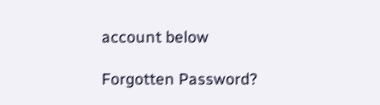account below

Forgotten Password?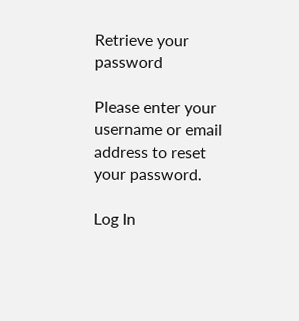Retrieve your password

Please enter your username or email address to reset your password.

Log In